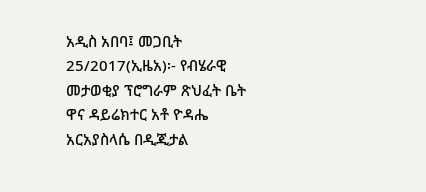አዲስ አበባ፤ መጋቢት 25/2017(ኢዜአ)፡- የብሄራዊ መታወቂያ ፕሮግራም ጽህፈት ቤት ዋና ዳይሬክተር አቶ ዮዳሔ አርአያስላሴ በዲጂታል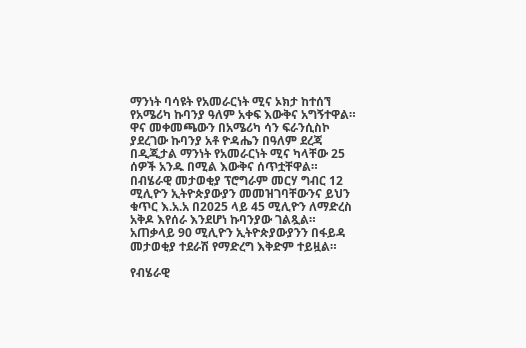ማንነት ባሳዩት የአመራርነት ሚና ኦክታ ከተሰኘ የአሜሪካ ኩባንያ ዓለም አቀፍ እውቅና አግኝተዋል።
ዋና መቀመጫውን በአሜሪካ ሳን ፍራንሲስኮ ያደረገው ኩባንያ አቶ ዮዳሔን በዓለም ደረጃ በዲጂታል ማንነት የአመራርነት ሚና ካላቸው 25 ሰዎች አንዱ በሚል እውቅና ሰጥቷቸዋል።
በብሄራዊ መታወቂያ ፕሮግራም መርሃ ግብር 12 ሚሊዮን ኢትዮጵያውያን መመዝገባቸውንና ይህን ቁጥር እ.አ.አ በ2025 ላይ 45 ሚሊዮን ለማድረስ አቅዶ እየሰራ እንደሆነ ኩባንያው ገልጿል።
አጠቃላይ 90 ሚሊዮን ኢትዮጵያውያንን በፋይዳ መታወቂያ ተደራሽ የማድረግ እቅድም ተይዟል።

የብሄራዊ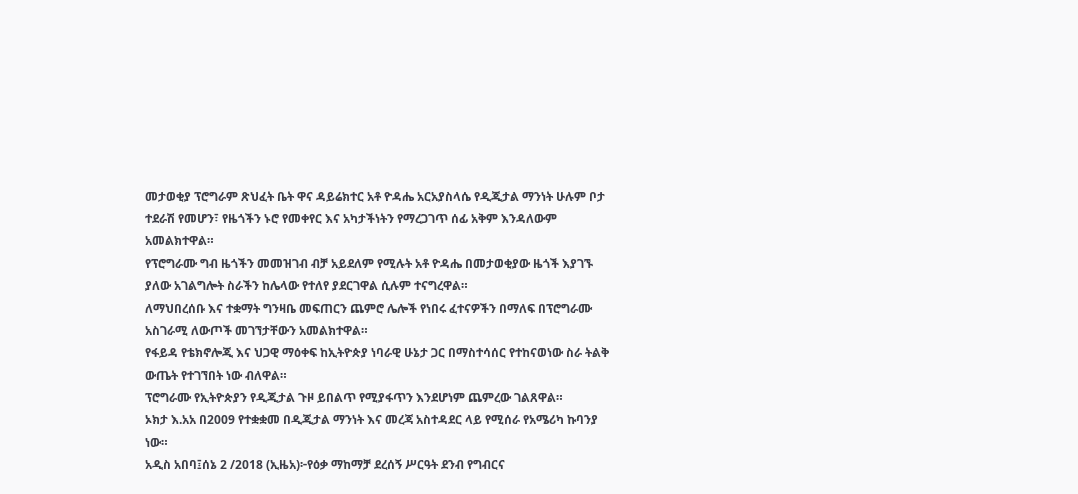መታወቂያ ፕሮግራም ጽህፈት ቤት ዋና ዳይሬክተር አቶ ዮዳሔ አርአያስላሴ የዲጂታል ማንነት ሁሉም ቦታ ተደራሽ የመሆን፣ የዜጎችን ኑሮ የመቀየር እና አካታችነትን የማረጋገጥ ሰፊ አቅም እንዳለውም አመልክተዋል።
የፕሮግራሙ ግብ ዜጎችን መመዝገብ ብቻ አይደለም የሚሉት አቶ ዮዳሔ በመታወቂያው ዜጎች እያገኙ ያለው አገልግሎት ስራችን ከሌላው የተለየ ያደርገዋል ሲሉም ተናግረዋል።
ለማህበረሰቡ እና ተቋማት ግንዛቤ መፍጠርን ጨምሮ ሌሎች የነበሩ ፈተናዎችን በማለፍ በፕሮግራሙ አስገራሚ ለውጦች መገኘታቸውን አመልክተዋል።
የፋይዳ የቴክኖሎጂ እና ህጋዊ ማዕቀፍ ከኢትዮጵያ ነባራዊ ሁኔታ ጋር በማስተሳሰር የተከናወነው ስራ ትልቅ ውጤት የተገኘበት ነው ብለዋል።
ፕሮግራሙ የኢትዮጵያን የዲጂታል ጉዞ ይበልጥ የሚያፋጥን እንደሆነም ጨምረው ገልጸዋል።
ኦክታ እ.አአ በ2009 የተቋቋመ በዲጂታል ማንነት እና መረጃ አስተዳደር ላይ የሚሰራ የአሜሪካ ኩባንያ ነው።
አዲስ አበባ፤ሰኔ 2 /2018 (ኢዜአ)፦የዕቃ ማከማቻ ደረሰኝ ሥርዓት ደንብ የግብርና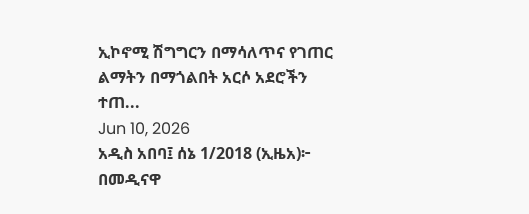ኢኮኖሚ ሽግግርን በማሳለጥና የገጠር ልማትን በማጎልበት አርሶ አደሮችን ተጠ...
Jun 10, 2026
አዲስ አበባ፤ ሰኔ 1/2018 (ኢዜአ)፦ በመዲናዋ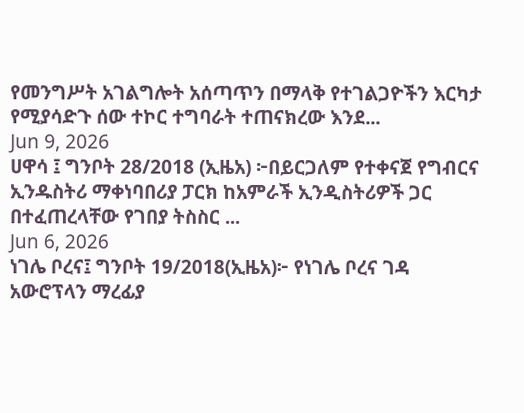የመንግሥት አገልግሎት አሰጣጥን በማላቅ የተገልጋዮችን እርካታ የሚያሳድጉ ሰው ተኮር ተግባራት ተጠናክረው እንደ...
Jun 9, 2026
ሀዋሳ ፤ ግንቦት 28/2018 (ኢዜአ) ፦በይርጋለም የተቀናጀ የግብርና ኢንዱስትሪ ማቀነባበሪያ ፓርክ ከአምራች ኢንዲስትሪዎች ጋር በተፈጠረላቸው የገበያ ትስስር ...
Jun 6, 2026
ነገሌ ቦረና፤ ግንቦት 19/2018(ኢዜአ)፦ የነገሌ ቦረና ገዳ አውሮፕላን ማረፊያ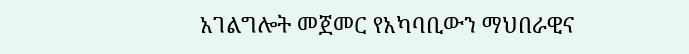አገልግሎት መጀመር የአካባቢውን ማህበራዊና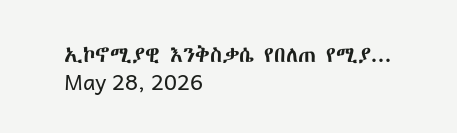ኢኮኖሚያዊ እንቅስቃሴ የበለጠ የሚያ...
May 28, 2026